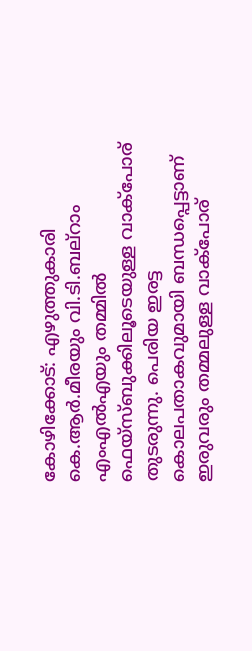കോഴിക്കോട്: എഴുത്തുകാരി കെ.ആർ.മീരയും വി.ടി.ബല്റാം എംഎൽഎയും തമ്മിൽ ഫെയ്സ്ബുക്കിലൂടെയുള്ള വാക്പോര് തുടരുന്നു. പെരിയ ഇരട്ട കൊലപതാകവുമായി ബന്ധപ്പെട്ടാണ് ഇരുവരും തമ്മലുള്ള വാക്പോര്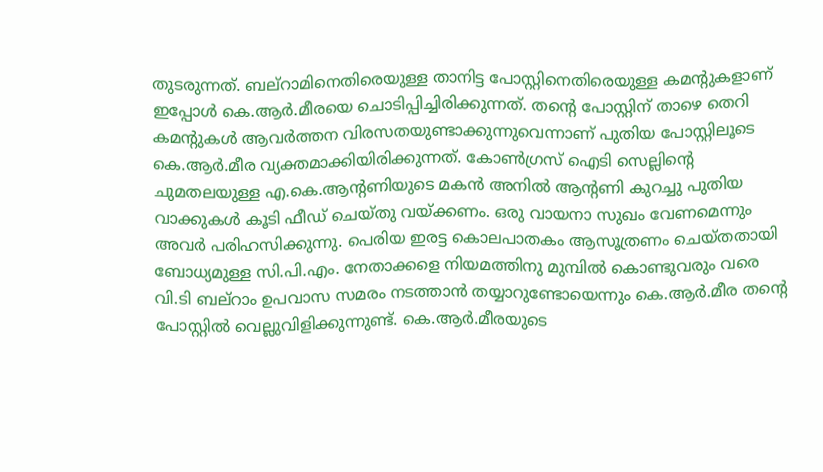തുടരുന്നത്. ബല്റാമിനെതിരെയുള്ള താനിട്ട പോസ്റ്റിനെതിരെയുള്ള കമന്റുകളാണ് ഇപ്പോൾ കെ.ആർ.മീരയെ ചൊടിപ്പിച്ചിരിക്കുന്നത്. തന്റെ പോസ്റ്റിന് താഴെ തെറി കമന്റുകൾ ആവർത്തന വിരസതയുണ്ടാക്കുന്നുവെന്നാണ് പുതിയ പോസ്റ്റിലൂടെ കെ.ആർ.മീര വ്യക്തമാക്കിയിരിക്കുന്നത്. കോൺഗ്രസ് ഐടി സെല്ലിന്റെ ചുമതലയുള്ള എ.കെ.ആന്റണിയുടെ മകൻ അനിൽ ആന്റണി കുറച്ചു പുതിയ വാക്കുകൾ കൂടി ഫീഡ് ചെയ്തു വയ്ക്കണം. ഒരു വായനാ സുഖം വേണമെന്നും അവർ പരിഹസിക്കുന്നു. പെരിയ ഇരട്ട കൊലപാതകം ആസൂത്രണം ചെയ്തതായി ബോധ്യമുള്ള സി.പി.എം. നേതാക്കളെ നിയമത്തിനു മുമ്പിൽ കൊണ്ടുവരും വരെ വി.ടി ബല്റാം ഉപവാസ സമരം നടത്താൻ തയ്യാറുണ്ടോയെന്നും കെ.ആർ.മീര തന്റെ പോസ്റ്റിൽ വെല്ലുവിളിക്കുന്നുണ്ട്. കെ.ആർ.മീരയുടെ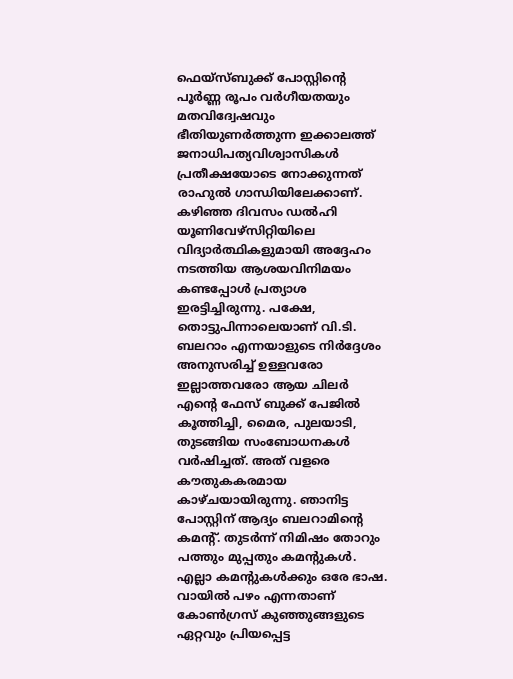ഫെയ്സ്ബുക്ക് പോസ്റ്റിന്റെ പൂർണ്ണ രൂപം വർഗീയതയും മതവിദ്വേഷവും ഭീതിയുണർത്തുന്ന ഇക്കാലത്ത് ജനാധിപത്യവിശ്വാസികൾ പ്രതീക്ഷയോടെ നോക്കുന്നത് രാഹുൽ ഗാന്ധിയിലേക്കാണ്. കഴിഞ്ഞ ദിവസം ഡൽഹി യൂണിവേഴ്സിറ്റിയിലെ വിദ്യാർത്ഥികളുമായി അദ്ദേഹം നടത്തിയ ആശയവിനിമയം കണ്ടപ്പോൾ പ്രത്യാശ ഇരട്ടിച്ചിരുന്നു. പക്ഷേ, തൊട്ടുപിന്നാലെയാണ് വി.ടി. ബലറാം എന്നയാളുടെ നിർദ്ദേശം അനുസരിച്ച് ഉള്ളവരോ ഇല്ലാത്തവരോ ആയ ചിലർ എന്റെ ഫേസ് ബുക്ക് പേജിൽ കൂത്തിച്ചി, മൈര, പുലയാടി, തുടങ്ങിയ സംബോധനകൾ വർഷിച്ചത്. അത് വളരെ കൗതുകകരമായ കാഴ്ചയായിരുന്നു. ഞാനിട്ട പോസ്റ്റിന് ആദ്യം ബലറാമിന്റെ കമന്റ്. തുടർന്ന് നിമിഷം തോറും പത്തും മുപ്പതും കമന്റുകൾ. എല്ലാ കമന്റുകൾക്കും ഒരേ ഭാഷ. വായിൽ പഴം എന്നതാണ് കോൺഗ്രസ് കുഞ്ഞുങ്ങളുടെ ഏറ്റവും പ്രിയപ്പെട്ട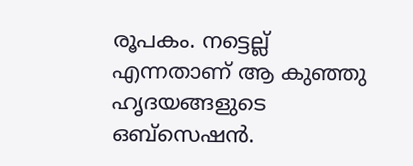രൂപകം. നട്ടെല്ല് എന്നതാണ് ആ കുഞ്ഞു ഹൃദയങ്ങളുടെ ഒബ്സെഷൻ.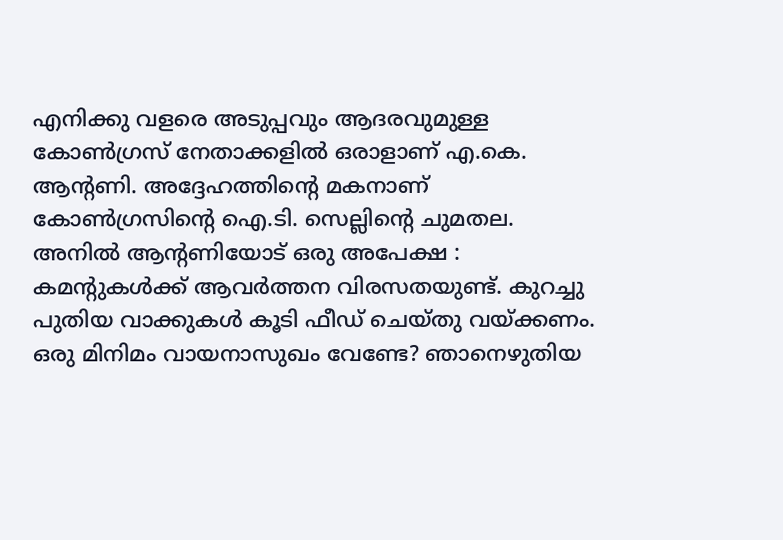എനിക്കു വളരെ അടുപ്പവും ആദരവുമുള്ള കോൺഗ്രസ് നേതാക്കളിൽ ഒരാളാണ് എ.കെ. ആന്റണി. അദ്ദേഹത്തിന്റെ മകനാണ് കോൺഗ്രസിന്റെ ഐ.ടി. സെല്ലിന്റെ ചുമതല. അനിൽ ആന്റണിയോട് ഒരു അപേക്ഷ : കമന്റുകൾക്ക് ആവർത്തന വിരസതയുണ്ട്. കുറച്ചു പുതിയ വാക്കുകൾ കൂടി ഫീഡ് ചെയ്തു വയ്ക്കണം. ഒരു മിനിമം വായനാസുഖം വേണ്ടേ? ഞാനെഴുതിയ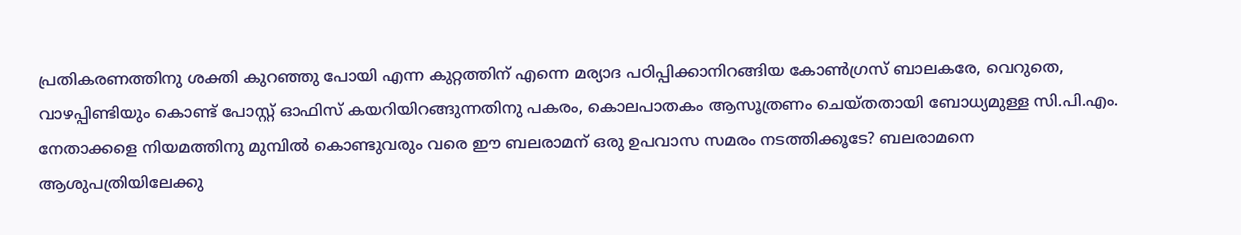പ്രതികരണത്തിനു ശക്തി കുറഞ്ഞു പോയി എന്ന കുറ്റത്തിന് എന്നെ മര്യാദ പഠിപ്പിക്കാനിറങ്ങിയ കോൺഗ്രസ് ബാലകരേ, വെറുതെ, വാഴപ്പിണ്ടിയും കൊണ്ട് പോസ്റ്റ് ഓഫിസ് കയറിയിറങ്ങുന്നതിനു പകരം, കൊലപാതകം ആസൂത്രണം ചെയ്തതായി ബോധ്യമുള്ള സി.പി.എം. നേതാക്കളെ നിയമത്തിനു മുമ്പിൽ കൊണ്ടുവരും വരെ ഈ ബലരാമന് ഒരു ഉപവാസ സമരം നടത്തിക്കൂടേ? ബലരാമനെ ആശുപത്രിയിലേക്കു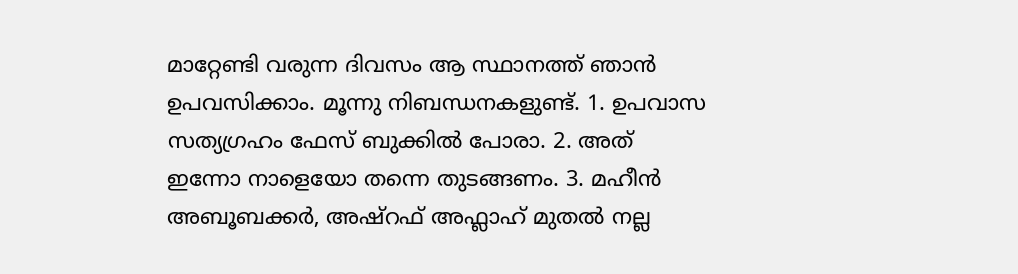മാറ്റേണ്ടി വരുന്ന ദിവസം ആ സ്ഥാനത്ത് ഞാൻ ഉപവസിക്കാം. മൂന്നു നിബന്ധനകളുണ്ട്. 1. ഉപവാസ സത്യഗ്രഹം ഫേസ് ബുക്കിൽ പോരാ. 2. അത് ഇന്നോ നാളെയോ തന്നെ തുടങ്ങണം. 3. മഹീൻ അബൂബക്കർ, അഷ്റഫ് അഫ്ലാഹ് മുതൽ നല്ല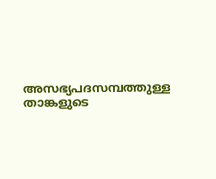അസഭ്യപദസമ്പത്തുള്ള താങ്കളുടെ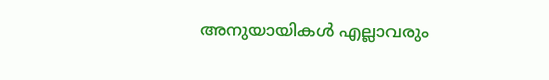അനുയായികൾ എല്ലാവരും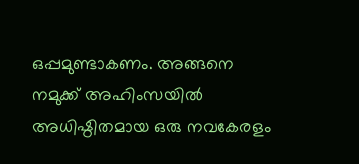ഒപ്പമുണ്ടാകണം. അങ്ങനെ നമുക്ക് അഹിംസയിൽ അധിഷ്ഠിതമായ ഒരു നവകേരളം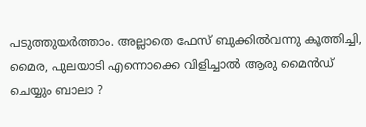പടുത്തുയർത്താം. അല്ലാതെ ഫേസ് ബുക്കിൽവന്നു കൂത്തിച്ചി, മൈര, പുലയാടി എന്നൊക്കെ വിളിച്ചാൽ ആരു മൈൻഡ് ചെയ്യും ബാലാ ?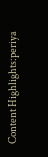Content Highlights:periya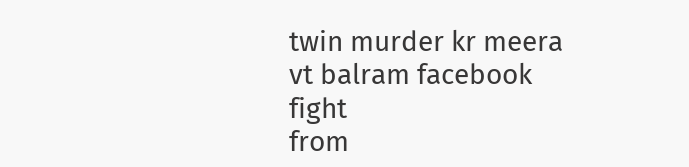twin murder kr meera vt balram facebook fight
from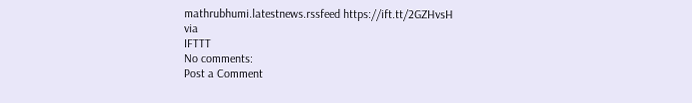mathrubhumi.latestnews.rssfeed https://ift.tt/2GZHvsH
via
IFTTT
No comments:
Post a Comment